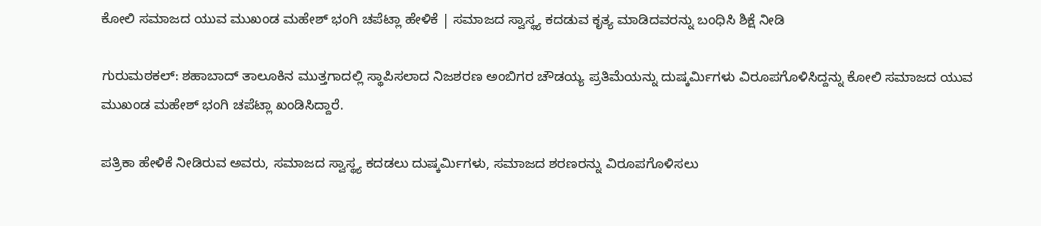ಕೋಲಿ ಸಮಾಜದ ಯುವ ಮುಖಂಡ ಮಹೇಶ್ ಭಂಗಿ ಚಪೆಟ್ಲಾ ಹೇಳಿಕೆ | ಸಮಾಜದ ಸ್ವಾಸ್ಥ್ಯ ಕದಡುವ ಕೃತ್ಯ ಮಾಡಿದವರನ್ನು ಬಂಧಿಸಿ ಶಿಕ್ಷೆ ನೀಡಿ

ಗುರುಮಠಕಲ್: ಶಹಾಬಾದ್ ತಾಲೂಕಿನ ಮುತ್ತಗಾದಲ್ಲಿ ಸ್ಥಾಪಿಸಲಾದ ನಿಜಶರಣ ಅಂಬಿಗರ ಚೌಡಯ್ಯ ಪ್ರತಿಮೆಯನ್ನು ದುಷ್ಕರ್ಮಿಗಳು ವಿರೂಪಗೊಳಿಸಿದ್ದನ್ನು ಕೋಲಿ ಸಮಾಜದ ಯುವ ಮುಖಂಡ ಮಹೇಶ್ ಭಂಗಿ ಚಪೆಟ್ಲಾ ಖಂಡಿಸಿದ್ದಾರೆ.

ಪತ್ರಿಕಾ ಹೇಳಿಕೆ ನೀಡಿರುವ ಅವರು, ಸಮಾಜದ ಸ್ವಾಸ್ಥ್ಯ ಕದಡಲು ದುಷ್ಕರ್ಮಿಗಳು, ಸಮಾಜದ ಶರಣರನ್ನು ವಿರೂಪಗೊಳಿಸಲು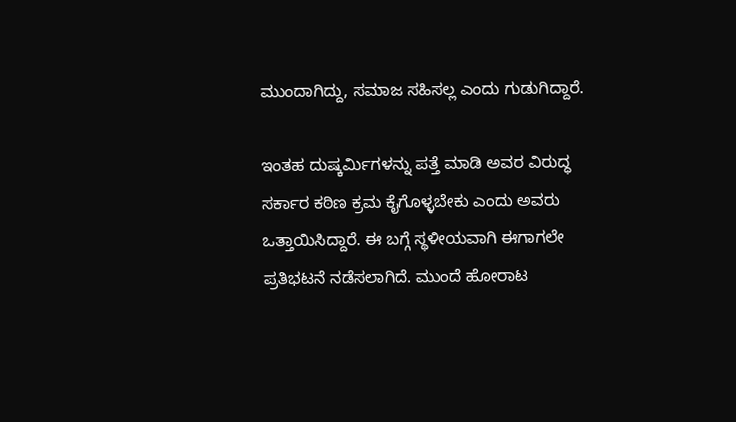ಮುಂದಾಗಿದ್ದು, ಸಮಾಜ ಸಹಿಸಲ್ಲ ಎಂದು ಗುಡುಗಿದ್ದಾರೆ.

ಇಂತಹ ದುಷ್ಕರ್ಮಿಗಳನ್ನು ಪತ್ತೆ ಮಾಡಿ ಅವರ ವಿರುದ್ಧ ಸರ್ಕಾರ ಕಠಿಣ ಕ್ರಮ ಕೈಗೊಳ್ಳಬೇಕು ಎಂದು ಅವರು ಒತ್ತಾಯಿಸಿದ್ದಾರೆ. ಈ ಬಗ್ಗೆ ಸ್ಥಳೀಯವಾಗಿ ಈಗಾಗಲೇ ಪ್ರತಿಭಟನೆ ನಡೆಸಲಾಗಿದೆ. ಮುಂದೆ ಹೋರಾಟ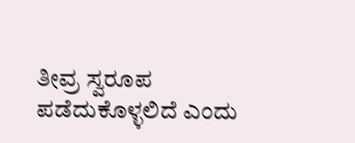ತೀವ್ರ ಸ್ವರೂಪ ಪಡೆದುಕೊಳ್ಳಲಿದೆ ಎಂದು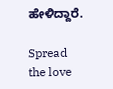ಹೇಳಿದ್ದಾರೆ.

Spread the love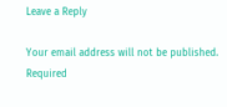Leave a Reply

Your email address will not be published. Required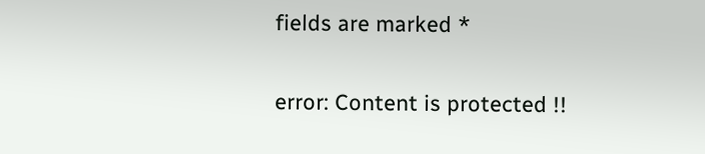fields are marked *

error: Content is protected !!